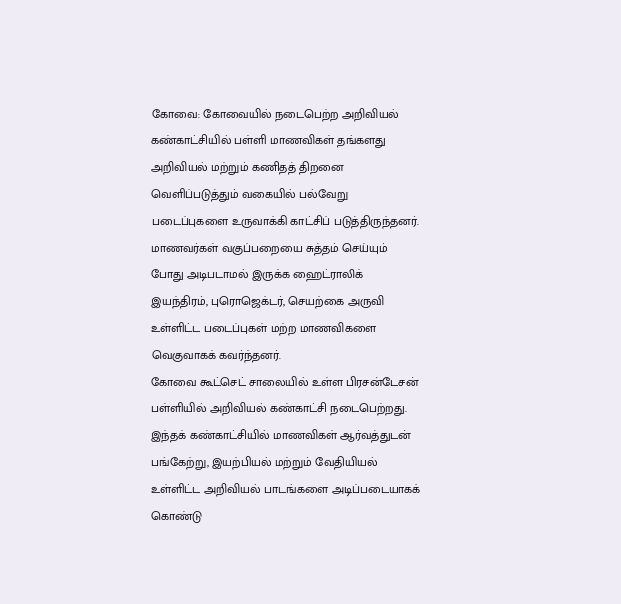கோவை: கோவையில் நடைபெற்ற அறிவியல் கண்காட்சியில் பள்ளி மாணவிகள் தங்களது அறிவியல் மற்றும் கணிதத் திறனை வெளிப்படுத்தும் வகையில் பல்வேறு படைப்புகளை உருவாக்கி காட்சிப் படுத்திருந்தனர்.
மாணவர்கள் வகுப்பறையை சுத்தம் செய்யும் போது அடிபடாமல் இருக்க ஹைட்ராலிக் இயந்திரம், புரொஜெக்டர், செயற்கை அருவி உள்ளிட்ட படைப்புகள் மற்ற மாணவிகளை வெகுவாகக் கவர்ந்தனர்.
கோவை கூட்செட் சாலையில் உள்ள பிரசன்டேசன் பள்ளியில் அறிவியல் கண்காட்சி நடைபெற்றது. இந்தக் கண்காட்சியில் மாணவிகள் ஆர்வத்துடன் பங்கேற்று, இயற்பியல் மற்றும் வேதியியல் உள்ளிட்ட அறிவியல் பாடங்களை அடிப்படையாகக் கொண்டு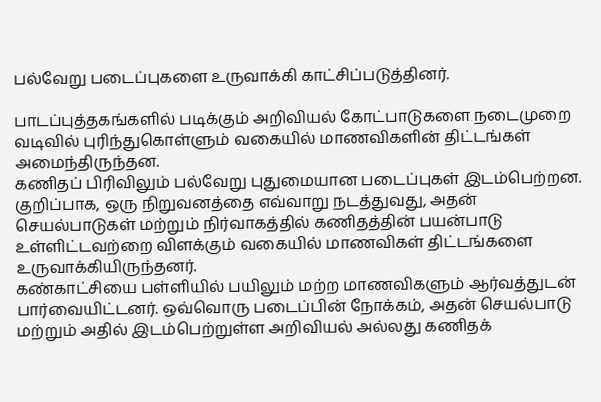பல்வேறு படைப்புகளை உருவாக்கி காட்சிப்படுத்தினர்.

பாடப்புத்தகங்களில் படிக்கும் அறிவியல் கோட்பாடுகளை நடைமுறை வடிவில் புரிந்துகொள்ளும் வகையில் மாணவிகளின் திட்டங்கள் அமைந்திருந்தன.
கணிதப் பிரிவிலும் பல்வேறு புதுமையான படைப்புகள் இடம்பெற்றன. குறிப்பாக, ஒரு நிறுவனத்தை எவ்வாறு நடத்துவது, அதன் செயல்பாடுகள் மற்றும் நிர்வாகத்தில் கணிதத்தின் பயன்பாடு உள்ளிட்டவற்றை விளக்கும் வகையில் மாணவிகள் திட்டங்களை உருவாக்கியிருந்தனர்.
கண்காட்சியை பள்ளியில் பயிலும் மற்ற மாணவிகளும் ஆர்வத்துடன் பார்வையிட்டனர். ஒவ்வொரு படைப்பின் நோக்கம், அதன் செயல்பாடு மற்றும் அதில் இடம்பெற்றுள்ள அறிவியல் அல்லது கணிதக்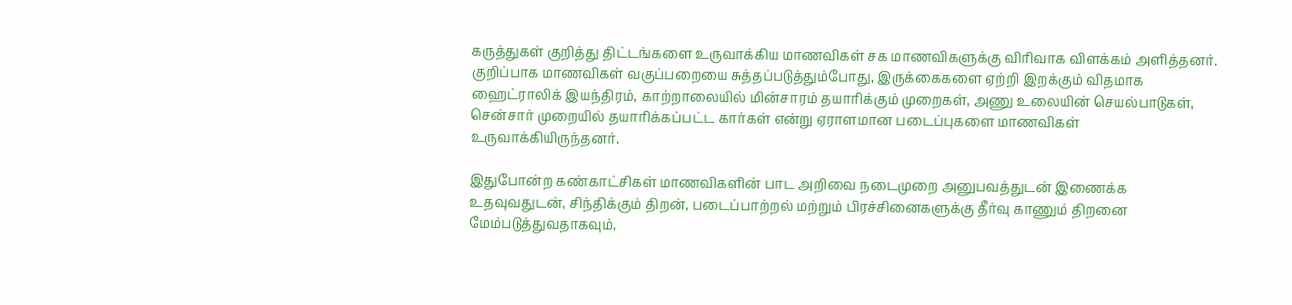கருத்துகள் குறித்து திட்டங்களை உருவாக்கிய மாணவிகள் சக மாணவிகளுக்கு விரிவாக விளக்கம் அளித்தனர்.
குறிப்பாக மாணவிகள் வகுப்பறையை சுத்தப்படுத்தும்போது, இருக்கைகளை ஏற்றி இறக்கும் விதமாக ஹைட்ராலிக் இயந்திரம், காற்றாலையில் மின்சாரம் தயாரிக்கும் முறைகள், அணு உலையின் செயல்பாடுகள், சென்சார் முறையில் தயாரிக்கப்பட்ட கார்கள் என்று ஏராளமான படைப்புகளை மாணவிகள் உருவாக்கியிருந்தனர்.

இதுபோன்ற கண்காட்சிகள் மாணவிகளின் பாட அறிவை நடைமுறை அனுபவத்துடன் இணைக்க உதவுவதுடன், சிந்திக்கும் திறன், படைப்பாற்றல் மற்றும் பிரச்சினைகளுக்கு தீர்வு காணும் திறனை மேம்படுத்துவதாகவும்,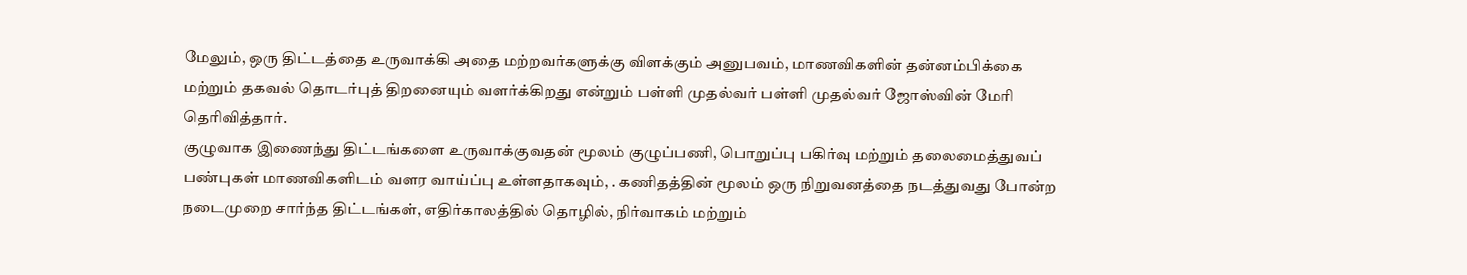மேலும், ஒரு திட்டத்தை உருவாக்கி அதை மற்றவர்களுக்கு விளக்கும் அனுபவம், மாணவிகளின் தன்னம்பிக்கை மற்றும் தகவல் தொடர்புத் திறனையும் வளர்க்கிறது என்றும் பள்ளி முதல்வர் பள்ளி முதல்வர் ஜோஸ்வின் மேரி தெரிவித்தார்.
குழுவாக இணைந்து திட்டங்களை உருவாக்குவதன் மூலம் குழுப்பணி, பொறுப்பு பகிர்வு மற்றும் தலைமைத்துவப் பண்புகள் மாணவிகளிடம் வளர வாய்ப்பு உள்ளதாகவும், . கணிதத்தின் மூலம் ஒரு நிறுவனத்தை நடத்துவது போன்ற நடைமுறை சார்ந்த திட்டங்கள், எதிர்காலத்தில் தொழில், நிர்வாகம் மற்றும்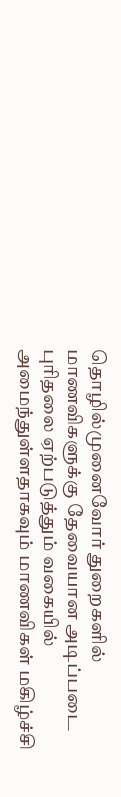தொழில்முனைவோர் துறைகளில் மாணவிகளுக்கு தேவையான அடிப்படை புரிதலை ஏற்படுத்தும் வகையில் அமைந்துள்ளதாகவும் மாணவிகள் மகிழ்ச்சி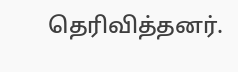தெரிவித்தனர்.